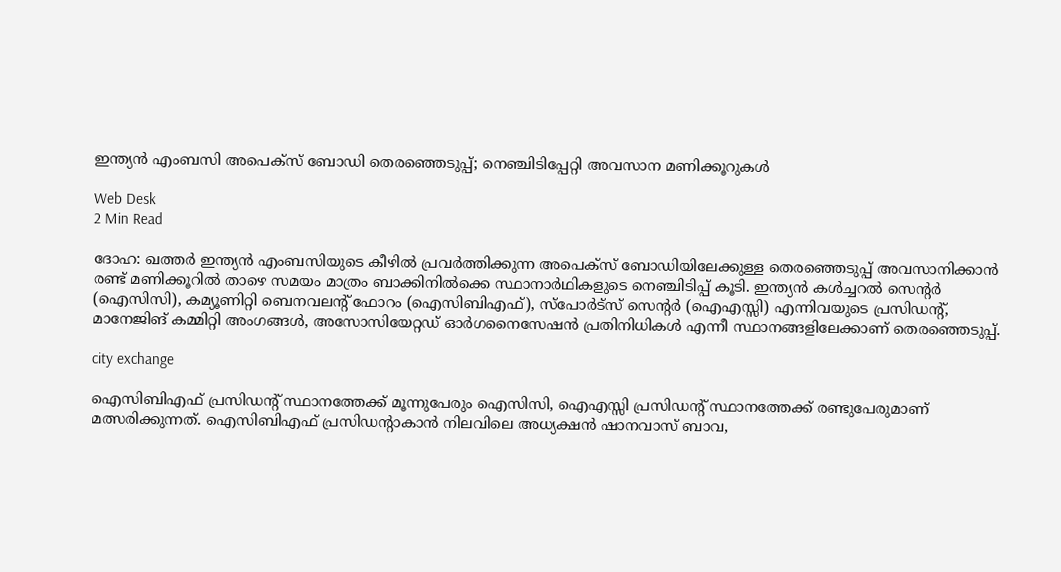ഇന്ത്യന്‍ എംബസി അപെക്‌സ് ബോഡി തെരഞ്ഞെടുപ്പ്; നെഞ്ചിടിപ്പേറ്റി അവസാന മണിക്കൂറുകള്‍

Web Desk
2 Min Read

ദോഹ: ഖത്തര്‍ ഇന്ത്യന്‍ എംബസിയുടെ കീഴില്‍ പ്രവര്‍ത്തിക്കുന്ന അപെക്സ് ബോഡിയിലേക്കുള്ള തെരഞ്ഞെടുപ്പ് അവസാനിക്കാന്‍ രണ്ട് മണിക്കൂറില്‍ താഴെ സമയം മാത്രം ബാക്കിനില്‍ക്കെ സ്ഥാനാര്‍ഥികളുടെ നെഞ്ചിടിപ്പ് കൂടി. ഇന്ത്യന്‍ കള്‍ച്ചറല്‍ സെന്റര്‍ (ഐസിസി), കമ്യൂണിറ്റി ബെനവലന്റ് ഫോറം (ഐസിബിഎഫ്), സ്പോര്‍ട്‌സ് സെന്റര്‍ (ഐഎസ്സി) എന്നിവയുടെ പ്രസിഡന്റ്, മാനേജിങ് കമ്മിറ്റി അംഗങ്ങള്‍, അസോസിയേറ്റഡ് ഓര്‍ഗനൈസേഷന്‍ പ്രതിനിധികള്‍ എന്നീ സ്ഥാനങ്ങളിലേക്കാണ് തെരഞ്ഞെടുപ്പ്.

city exchange

ഐസിബിഎഫ് പ്രസിഡന്റ് സ്ഥാനത്തേക്ക് മൂന്നുപേരും ഐസിസി, ഐഎസ്സി പ്രസിഡന്റ് സ്ഥാനത്തേക്ക് രണ്ടുപേരുമാണ് മത്സരിക്കുന്നത്. ഐസിബിഎഫ് പ്രസിഡന്റാകാന്‍ നിലവിലെ അധ്യക്ഷന്‍ ഷാനവാസ് ബാവ,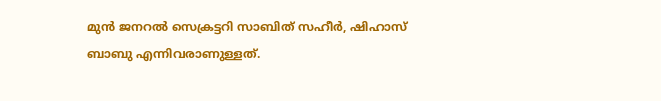മുന്‍ ജനറല്‍ സെക്രട്ടറി സാബിത് സഹീര്‍, ഷിഹാസ് ബാബു എന്നിവരാണുള്ളത്.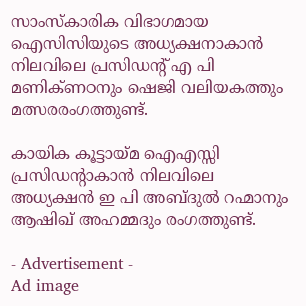സാംസ്‌കാരിക വിഭാഗമായ ഐസിസിയുടെ അധ്യക്ഷനാകാന്‍ നിലവിലെ പ്രസിഡന്റ് എ പി മണിക്ണഠനും ഷെജി വലിയകത്തും മത്സരരംഗത്തുണ്ട്.

കായിക കൂട്ടായ്മ ഐഎസ്സി പ്രസിഡന്റാകാന്‍ നിലവിലെ അധ്യക്ഷന്‍ ഇ പി അബ്ദുല്‍ റഹ്മാനും ആഷിഖ് അഹമ്മദും രംഗത്തുണ്ട്.

- Advertisement -
Ad image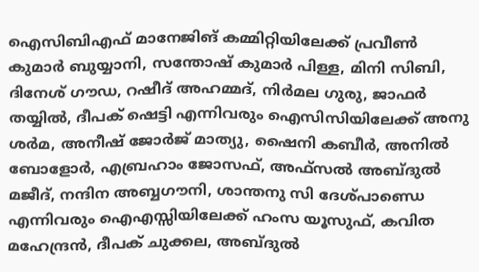ഐസിബിഎഫ് മാനേജിങ് കമ്മിറ്റിയിലേക്ക് പ്രവീണ്‍ കുമാര്‍ ബുയ്യാനി, സന്തോഷ് കുമാര്‍ പിള്ള, മിനി സിബി, ദിനേശ് ഗൗഡ, റഷീദ് അഹമ്മദ്, നിര്‍മല ഗുരു, ജാഫര്‍ തയ്യില്‍, ദീപക് ഷെട്ടി എന്നിവരും ഐസിസിയിലേക്ക് അനു ശര്‍മ, അനീഷ് ജോര്‍ജ് മാത്യു, ഷൈനി കബീര്‍, അനില്‍ ബോളോര്‍, എബ്രഹാം ജോസഫ്, അഫ്‌സല്‍ അബ്ദുല്‍ മജീദ്, നന്ദിന അബ്ബഗൗനി, ശാന്തനു സി ദേശ്പാണ്ഡെ എന്നിവരും ഐഎസ്സിയിലേക്ക് ഹംസ യൂസുഫ്, കവിത മഹേന്ദ്രന്‍, ദീപക് ചുക്കല, അബ്ദുല്‍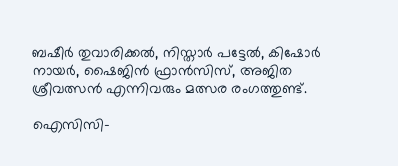ബഷീര്‍ തുവാരിക്കല്‍, നിസ്താര്‍ പട്ടേല്‍, കിഷോര്‍ നായര്‍, ഷൈജിന്‍ ഫ്രാന്‍സിസ്, അജിത ശ്രീവത്സന്‍ എന്നിവരും മത്സര രംഗത്തുണ്ട്.

ഐസിസി-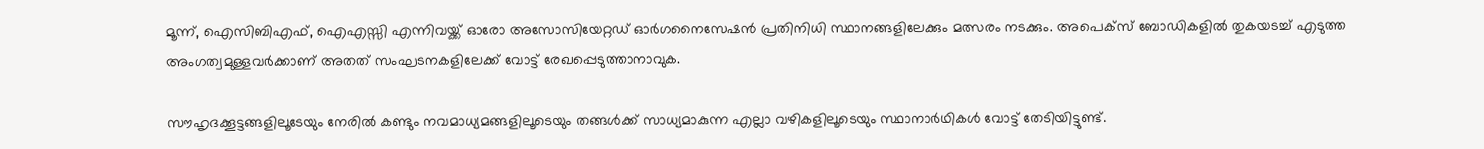മൂന്ന്, ഐസിബിഎഫ്, ഐഎസ്സി എന്നിവയ്ക്ക് ഓരോ അസോസിയേറ്റഡ് ഓര്‍ഗനൈസേഷന്‍ പ്രതിനിധി സ്ഥാനങ്ങളിലേക്കും മത്സരം നടക്കും. അപെക്സ് ബോഡികളില്‍ തുകയടച്ച് എടുത്ത അംഗത്വമുള്ളവര്‍ക്കാണ് അതത് സംഘടനകളിലേക്ക് വോട്ട് രേഖപ്പെടുത്താനാവുക.

സൗഹൃദക്കൂട്ടങ്ങളിലൂടേയും നേരില്‍ കണ്ടും നവമാധ്യമങ്ങളിലൂടെയും തങ്ങള്‍ക്ക് സാധ്യമാകുന്ന എല്ലാ വഴികളിലൂടെയും സ്ഥാനാര്‍ഥികള്‍ വോട്ട് തേടിയിട്ടുണ്ട്.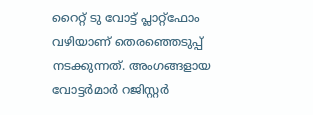റൈറ്റ് ടു വോട്ട് പ്ലാറ്റ്‌ഫോം വഴിയാണ് തെരഞ്ഞെടുപ്പ് നടക്കുന്നത്. അംഗങ്ങളായ വോട്ടര്‍മാര്‍ റജിസ്റ്റര്‍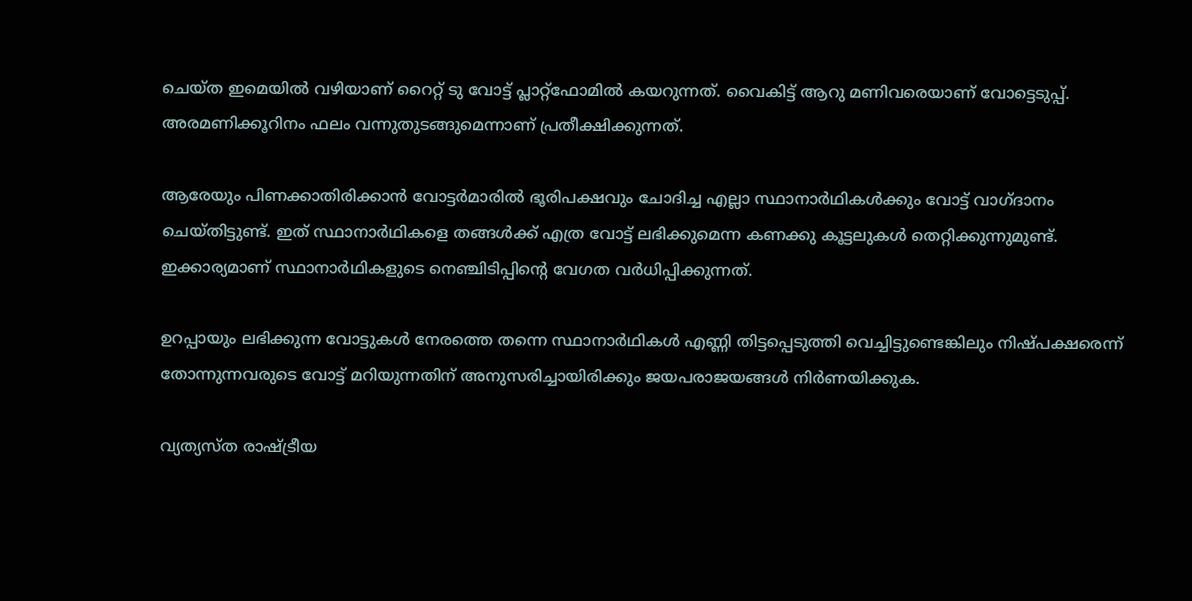ചെയ്ത ഇമെയില്‍ വഴിയാണ് റൈറ്റ് ടു വോട്ട് പ്ലാറ്റ്‌ഫോമില്‍ കയറുന്നത്. വൈകിട്ട് ആറു മണിവരെയാണ് വോട്ടെടുപ്പ്. അരമണിക്കൂറിനം ഫലം വന്നുതുടങ്ങുമെന്നാണ് പ്രതീക്ഷിക്കുന്നത്.

ആരേയും പിണക്കാതിരിക്കാന്‍ വോട്ടര്‍മാരില്‍ ഭൂരിപക്ഷവും ചോദിച്ച എല്ലാ സ്ഥാനാര്‍ഥികള്‍ക്കും വോട്ട് വാഗ്ദാനം ചെയ്തിട്ടുണ്ട്. ഇത് സ്ഥാനാര്‍ഥികളെ തങ്ങള്‍ക്ക് എത്ര വോട്ട് ലഭിക്കുമെന്ന കണക്കു കൂട്ടലുകള്‍ തെറ്റിക്കുന്നുമുണ്ട്. ഇക്കാര്യമാണ് സ്ഥാനാര്‍ഥികളുടെ നെഞ്ചിടിപ്പിന്റെ വേഗത വര്‍ധിപ്പിക്കുന്നത്.

ഉറപ്പായും ലഭിക്കുന്ന വോട്ടുകള്‍ നേരത്തെ തന്നെ സ്ഥാനാര്‍ഥികള്‍ എണ്ണി തിട്ടപ്പെടുത്തി വെച്ചിട്ടുണ്ടെങ്കിലും നിഷ്പക്ഷരെന്ന് തോന്നുന്നവരുടെ വോട്ട് മറിയുന്നതിന് അനുസരിച്ചായിരിക്കും ജയപരാജയങ്ങള്‍ നിര്‍ണയിക്കുക.

വ്യത്യസ്ത രാഷ്ട്രീയ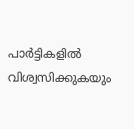പാര്‍ട്ടികളില്‍ വിശ്വസിക്കുകയും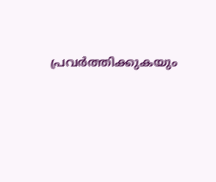പ്രവര്‍ത്തിക്കുകയും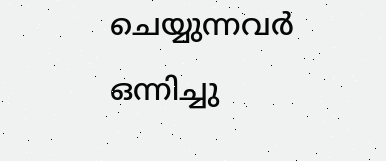ചെയ്യുന്നവര്‍ ഒന്നിച്ചു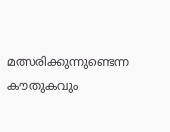മത്സരിക്കുന്നുണ്ടെന്ന കൗതുകവും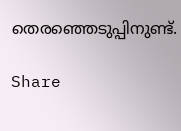തെരഞ്ഞെടുപ്പിനുണ്ട്.

Share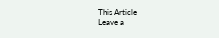This Article
Leave a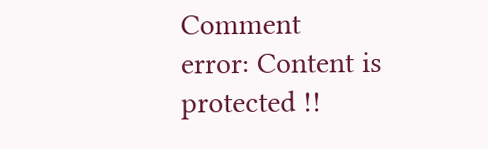Comment
error: Content is protected !!